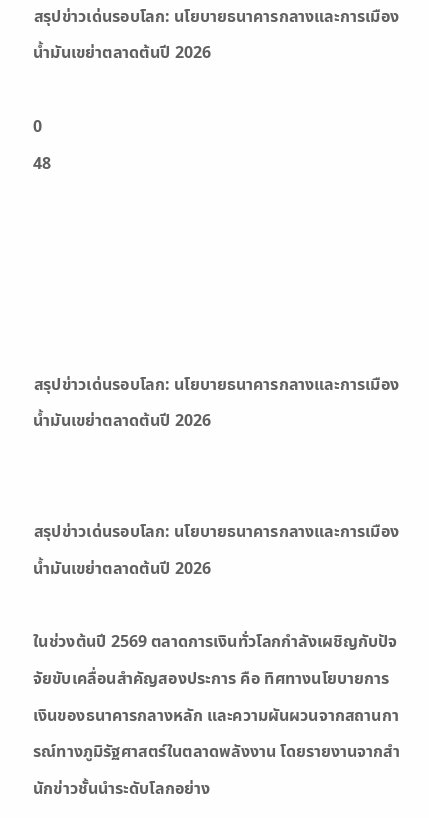สรุปข่าวเด่นรอบโลก: นโยบายธนาคารกลางและการเมืองน้ำมันเขย่าตลาดต้นปี 2026

0
48





สรุปข่าวเด่นรอบโลก: นโยบายธนาคารกลางและการเมืองน้ำมันเขย่าตลาดต้นปี 2026


สรุปข่าวเด่นรอบโลก: นโยบายธนาคารกลางและการเมืองน้ำมันเขย่าตลาดต้นปี 2026

ในช่วงต้นปี 2569 ตลาดการเงินทั่วโลกกำลังเผชิญกับปัจจัยขับเคลื่อนสำคัญสองประการ คือ ทิศทางนโยบายการเงินของธนาคารกลางหลัก และความผันผวนจากสถานการณ์ทางภูมิรัฐศาสตร์ในตลาดพลังงาน โดยรายงานจากสำนักข่าวชั้นนำระดับโลกอย่าง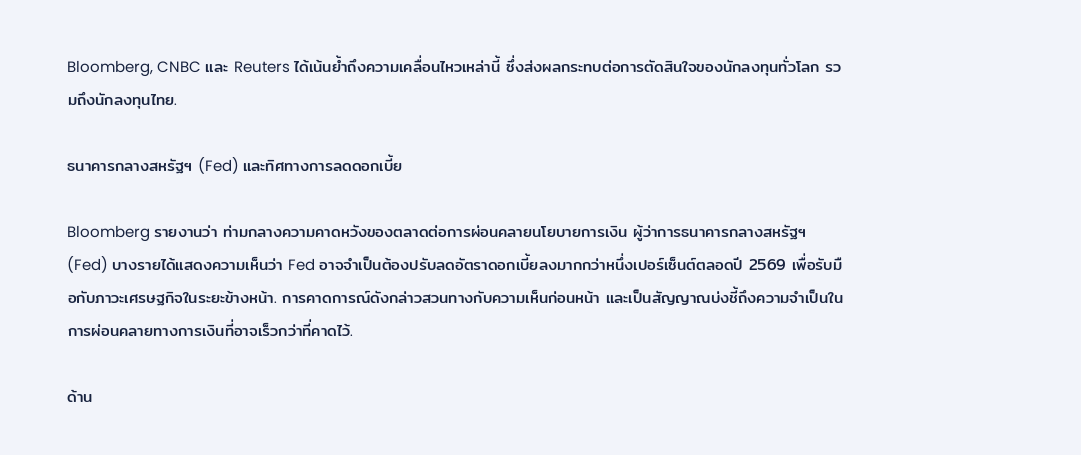Bloomberg, CNBC และ Reuters ได้เน้นย้ำถึงความเคลื่อนไหวเหล่านี้ ซึ่งส่งผลกระทบต่อการตัดสินใจของนักลงทุนทั่วโลก รวมถึงนักลงทุนไทย.

ธนาคารกลางสหรัฐฯ (Fed) และทิศทางการลดดอกเบี้ย

Bloomberg รายงานว่า ท่ามกลางความคาดหวังของตลาดต่อการผ่อนคลายนโยบายการเงิน ผู้ว่าการธนาคารกลางสหรัฐฯ (Fed) บางรายได้แสดงความเห็นว่า Fed อาจจำเป็นต้องปรับลดอัตราดอกเบี้ยลงมากกว่าหนึ่งเปอร์เซ็นต์ตลอดปี 2569 เพื่อรับมือกับภาวะเศรษฐกิจในระยะข้างหน้า. การคาดการณ์ดังกล่าวสวนทางกับความเห็นก่อนหน้า และเป็นสัญญาณบ่งชี้ถึงความจำเป็นในการผ่อนคลายทางการเงินที่อาจเร็วกว่าที่คาดไว้.

ด้าน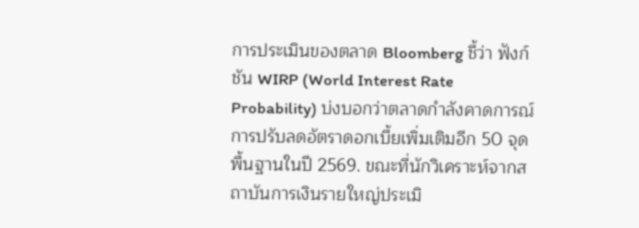การประเมินของตลาด Bloomberg ชี้ว่า ฟังก์ชัน WIRP (World Interest Rate Probability) บ่งบอกว่าตลาดกำลังคาดการณ์การปรับลดอัตราดอกเบี้ยเพิ่มเติมอีก 50 จุดพื้นฐานในปี 2569. ขณะที่นักวิเคราะห์จากสถาบันการเงินรายใหญ่ประเมิ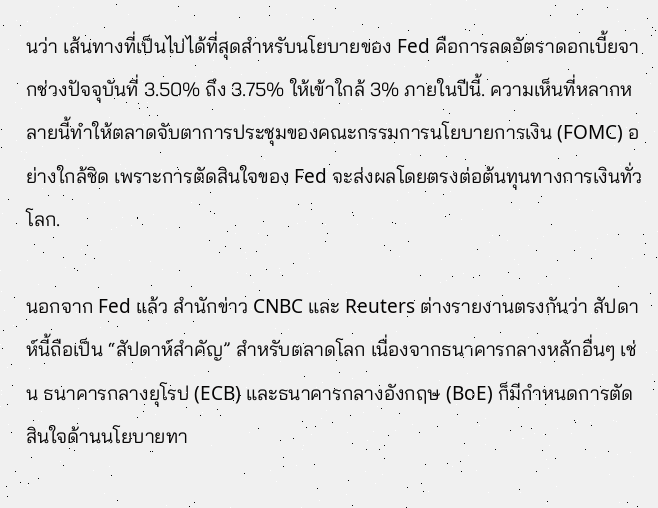นว่า เส้นทางที่เป็นไปได้ที่สุดสำหรับนโยบายของ Fed คือการลดอัตราดอกเบี้ยจากช่วงปัจจุบันที่ 3.50% ถึง 3.75% ให้เข้าใกล้ 3% ภายในปีนี้. ความเห็นที่หลากหลายนี้ทำให้ตลาดจับตาการประชุมของคณะกรรมการนโยบายการเงิน (FOMC) อย่างใกล้ชิด เพราะการตัดสินใจของ Fed จะส่งผลโดยตรงต่อต้นทุนทางการเงินทั่วโลก.

นอกจาก Fed แล้ว สำนักข่าว CNBC และ Reuters ต่างรายงานตรงกันว่า สัปดาห์นี้ถือเป็น “สัปดาห์สำคัญ” สำหรับตลาดโลก เนื่องจากธนาคารกลางหลักอื่นๆ เช่น ธนาคารกลางยุโรป (ECB) และธนาคารกลางอังกฤษ (BoE) ก็มีกำหนดการตัดสินใจด้านนโยบายทา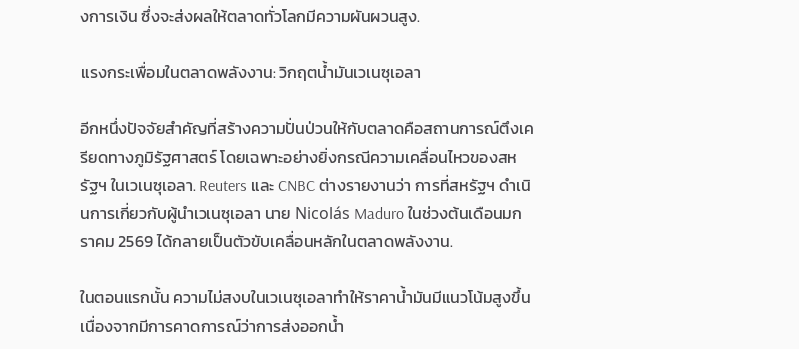งการเงิน ซึ่งจะส่งผลให้ตลาดทั่วโลกมีความผันผวนสูง.

แรงกระเพื่อมในตลาดพลังงาน: วิกฤตน้ำมันเวเนซุเอลา

อีกหนึ่งปัจจัยสำคัญที่สร้างความปั่นป่วนให้กับตลาดคือสถานการณ์ตึงเครียดทางภูมิรัฐศาสตร์ โดยเฉพาะอย่างยิ่งกรณีความเคลื่อนไหวของสหรัฐฯ ในเวเนซุเอลา. Reuters และ CNBC ต่างรายงานว่า การที่สหรัฐฯ ดำเนินการเกี่ยวกับผู้นำเวเนซุเอลา นาย Nicolás Maduro ในช่วงต้นเดือนมกราคม 2569 ได้กลายเป็นตัวขับเคลื่อนหลักในตลาดพลังงาน.

ในตอนแรกนั้น ความไม่สงบในเวเนซุเอลาทำให้ราคาน้ำมันมีแนวโน้มสูงขึ้น เนื่องจากมีการคาดการณ์ว่าการส่งออกน้ำ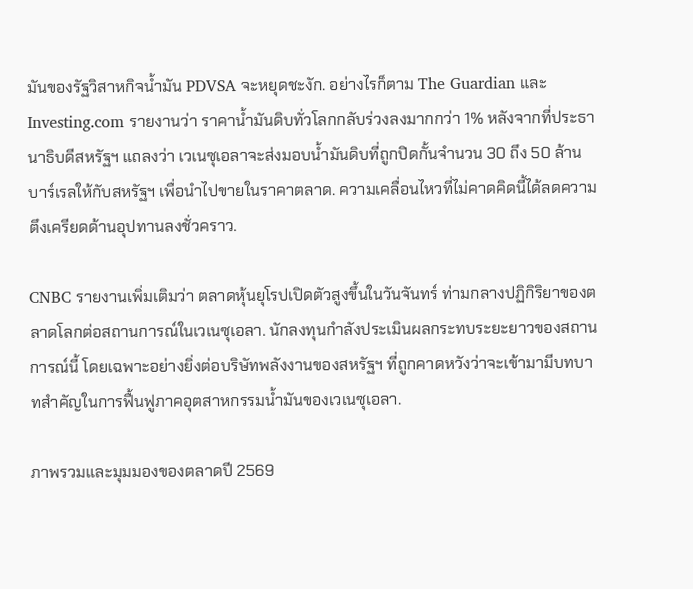มันของรัฐวิสาหกิจน้ำมัน PDVSA จะหยุดชะงัก. อย่างไรก็ตาม The Guardian และ Investing.com รายงานว่า ราคาน้ำมันดิบทั่วโลกกลับร่วงลงมากกว่า 1% หลังจากที่ประธานาธิบดีสหรัฐฯ แถลงว่า เวเนซุเอลาจะส่งมอบน้ำมันดิบที่ถูกปิดกั้นจำนวน 30 ถึง 50 ล้านบาร์เรลให้กับสหรัฐฯ เพื่อนำไปขายในราคาตลาด. ความเคลื่อนไหวที่ไม่คาดคิดนี้ได้ลดความตึงเครียดด้านอุปทานลงชั่วคราว.

CNBC รายงานเพิ่มเติมว่า ตลาดหุ้นยุโรปเปิดตัวสูงขึ้นในวันจันทร์ ท่ามกลางปฏิกิริยาของตลาดโลกต่อสถานการณ์ในเวเนซุเอลา. นักลงทุนกำลังประเมินผลกระทบระยะยาวของสถานการณ์นี้ โดยเฉพาะอย่างยิ่งต่อบริษัทพลังงานของสหรัฐฯ ที่ถูกคาดหวังว่าจะเข้ามามีบทบาทสำคัญในการฟื้นฟูภาคอุตสาหกรรมน้ำมันของเวเนซุเอลา.

ภาพรวมและมุมมองของตลาดปี 2569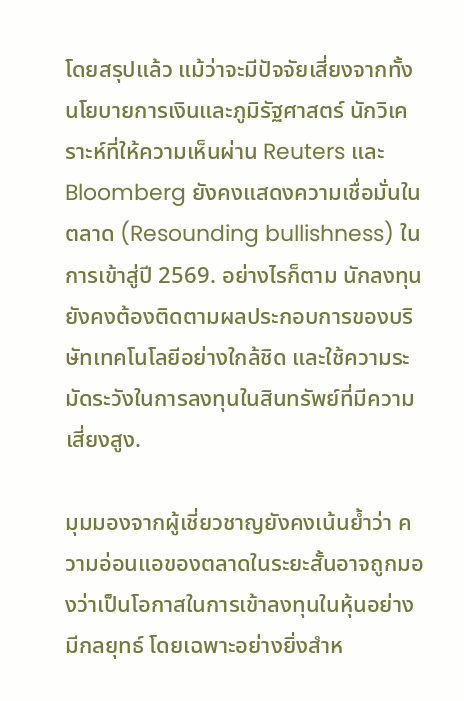โดยสรุปแล้ว แม้ว่าจะมีปัจจัยเสี่ยงจากทั้งนโยบายการเงินและภูมิรัฐศาสตร์ นักวิเคราะห์ที่ให้ความเห็นผ่าน Reuters และ Bloomberg ยังคงแสดงความเชื่อมั่นในตลาด (Resounding bullishness) ในการเข้าสู่ปี 2569. อย่างไรก็ตาม นักลงทุนยังคงต้องติดตามผลประกอบการของบริษัทเทคโนโลยีอย่างใกล้ชิด และใช้ความระมัดระวังในการลงทุนในสินทรัพย์ที่มีความเสี่ยงสูง.

มุมมองจากผู้เชี่ยวชาญยังคงเน้นย้ำว่า ความอ่อนแอของตลาดในระยะสั้นอาจถูกมองว่าเป็นโอกาสในการเข้าลงทุนในหุ้นอย่างมีกลยุทธ์ โดยเฉพาะอย่างยิ่งสำห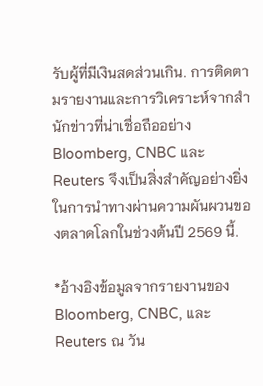รับผู้ที่มีเงินสดส่วนเกิน. การติดตามรายงานและการวิเคราะห์จากสำนักข่าวที่น่าเชื่อถืออย่าง Bloomberg, CNBC และ Reuters จึงเป็นสิ่งสำคัญอย่างยิ่งในการนำทางผ่านความผันผวนของตลาดโลกในช่วงต้นปี 2569 นี้.

*อ้างอิงข้อมูลจากรายงานของ Bloomberg, CNBC, และ Reuters ณ วัน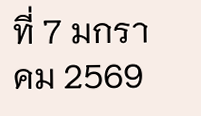ที่ 7 มกราคม 2569